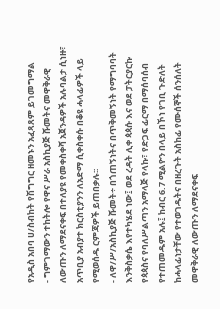የአዲስ አበባ ሀ/ስብከት የሽግግር ዘመኑን አፈጻጸም ይገመግማል
- ግምገማውን ተከትሎ የዋና ሥራ አስኪያጅ ሹመትና መዋቅራዊ ለውጡን ለማደናቀፍ በተለያዩ የመቀስቀሻ አጀንዳዎች አሉባልታ ሲነዙ፣ አጥቢያ አብያተ ክርስቲያንን ለአድማ ሲቀስቀሱ በቆዩ ሓላፊዎች ላይ የሚወሰዱ ርምጃዎች ይጠበቃሉ፡፡
- ለዋ/ሥ/አስኪያጅ ሹመት÷ በጎጠኝነትና በጥቅመኝነት የማግባባት እንቅስቃሴ እየተካሄደ ነው፤ ወደ ረዳት ሊቀ ጳጳሱ እና ወደ ፓትርያርኩ የጳጳስና የባለሥልጣን አማላጅ የላኩ፣ የድጋፍ ፊርማ በማሰባሰብ የተጠመዱም አሉ፤ ከብር 6.7 ሚልዮን በላይ በኾነ የገቢ ጉድለት ከሓላፊነታቸው የተወገዱትና በዘረጉት አስከፊ የሙሰኞች ሰንሰለት መዋቅራዊ ለውጡን ለማደናቀፍ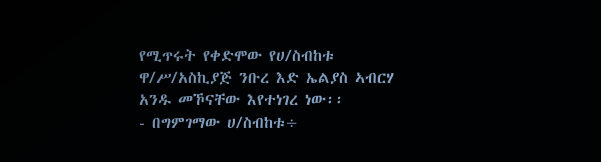የሚጥሩት የቀድሞው የሀ/ስብከቱ ዋ/ሥ/አስኪያጅ ንቡረ እድ ኤልያስ ኣብርሃ አንዱ መኾናቸው እየተነገረ ነው፡፡
- በግምገማው ሀ/ስብከቱ÷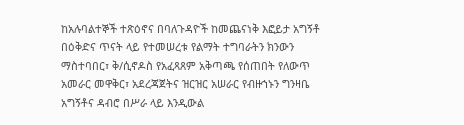ከአሉባልተኞች ተጽዕኖና በባለጉዳዮች ከመጨናነቅ እፎይታ አግኝቶ በዕቅድና ጥናት ላይ የተመሠረቱ የልማት ተግባራትን ክንውን ማስተባበር፣ ቅ/ሲኖዶስ የአፈጻጸም አቅጣጫ የሰጠበት የለውጥ አመራር መዋቅር፣ አደረጃጀትና ዝርዝር አሠራር የብዙኀኑን ግንዛቤ አግኝቶና ዳብሮ በሥራ ላይ እንዲውል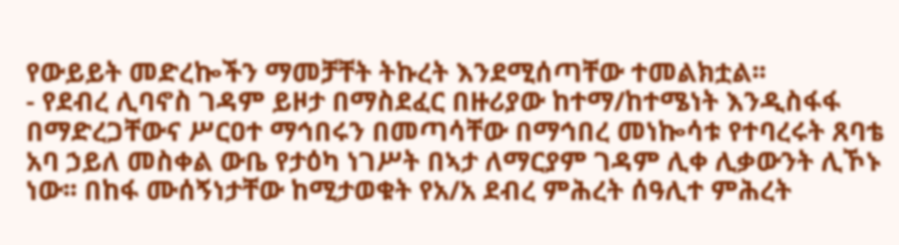የውይይት መድረኰችን ማመቻቸት ትኩረት እንደሚሰጣቸው ተመልክቷል፡፡
- የደብረ ሊባኖስ ገዳም ይዞታ በማስደፈር በዙሪያው ከተማ/ከተሜነት እንዲስፋፋ በማድረጋቸውና ሥርዐተ ማኅበሩን በመጣሳቸው በማኅበረ መነኰሳቱ የተባረሩት ጸባቴ አባ ኃይለ መስቀል ውቤ የታዕካ ነገሥት በኣታ ለማርያም ገዳም ሊቀ ሊቃውንት ሊኾኑ ነው፡፡ በከፋ ሙሰኝነታቸው ከሚታወቁት የአ/አ ደብረ ምሕረት ሰዓሊተ ምሕረት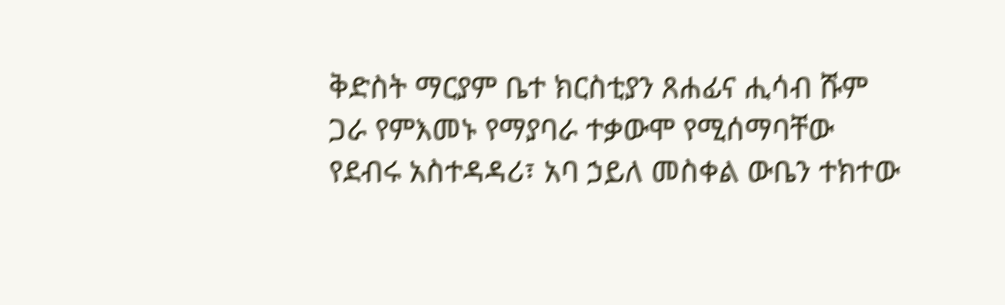ቅድስት ማርያም ቤተ ክርስቲያን ጸሐፊና ሒሳብ ሹም ጋራ የምእመኑ የማያባራ ተቃውሞ የሚሰማባቸው የደብሩ አስተዳዳሪ፣ አባ ኃይለ መስቀል ውቤን ተክተው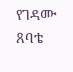የገዳሙ ጸባቴ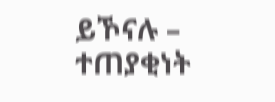ይኾናሉ – ተጠያቂነት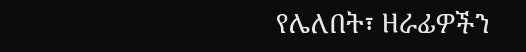የሌለበት፣ ዘራፊዎችን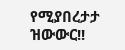የሚያበረታታ ዝውውር!!